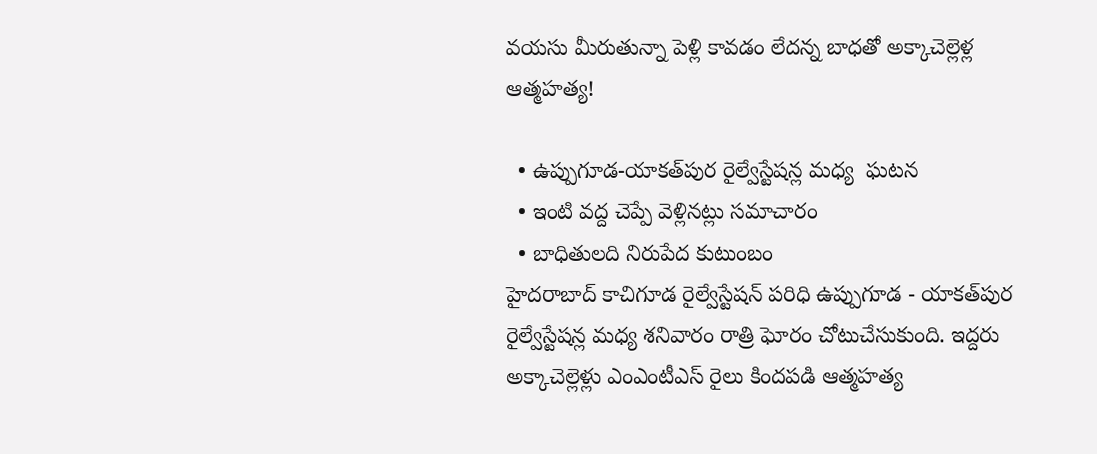వయసు మీరుతున్నా పెళ్లి కావడం లేదన్న బాధతో అక్కాచెల్లెళ్ల ఆత్మహత్య!

  • ఉప్పుగూడ-యాకత్‌పుర రైల్వేస్టేషన్ల మధ్య  ఘటన
  • ఇంటి వద్ద చెప్పే వెళ్లినట్లు సమాచారం
  • బాధితులది నిరుపేద కుటుంబం
హైదరాబాద్‌ కాచిగూడ రైల్వేస్టేషన్‌ పరిధి ఉప్పుగూడ - యాకత్‌పుర రైల్వేస్టేషన్ల మధ్య శనివారం రాత్రి ఘోరం చోటుచేసుకుంది. ఇద్దరు అక్కాచెల్లెళ్లు ఎంఎంటీఎస్‌ రైలు కిందపడి ఆత్మహత్య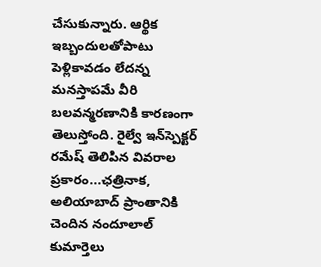చేసుకున్నారు. ఆర్థిక ఇబ్బందులతోపాటు పెళ్లికావడం లేదన్న మనస్తాపమే వీరి బలవన్మరణానికి కారణంగా తెలుస్తోంది. రైల్వే ఇన్‌స్పెక్టర్‌ రమేష్‌ తెలిపిన వివరాల ప్రకారం...ఛత్రినాక, అలియాబాద్‌ ప్రాంతానికి చెందిన నందూలాల్‌ కుమార్తెలు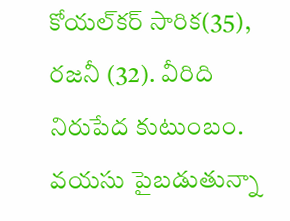కోయల్‌కర్‌ సారిక(35), రజనీ (32). వీరిది నిరుపేద కుటుంబం. వయసు పైబడుతున్నా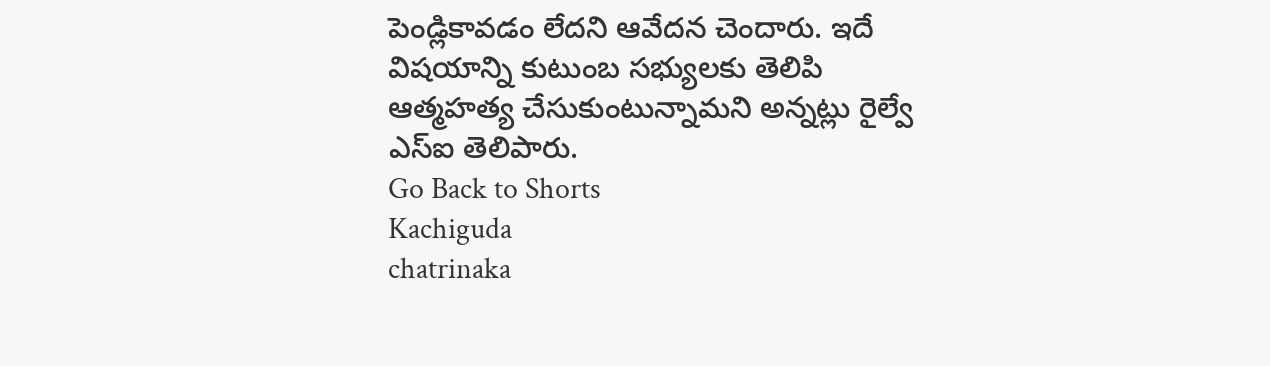పెండ్లికావడం లేదని ఆవేదన చెందారు. ఇదే విషయాన్ని కుటుంబ సభ్యులకు తెలిపి ఆత్మహత్య చేసుకుంటున్నామని అన్నట్లు రైల్వే ఎస్‌ఐ తెలిపారు.
Go Back to Shorts
Kachiguda
chatrinaka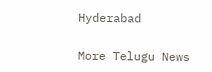Hyderabad

More Telugu News